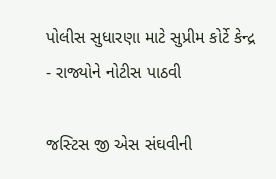પોલીસ સુધારણા માટે સુપ્રીમ કોર્ટે કેન્દ્ર - રાજ્યોને નોટીસ પાઠવી

જસ્ટિસ જી એસ સંઘવીની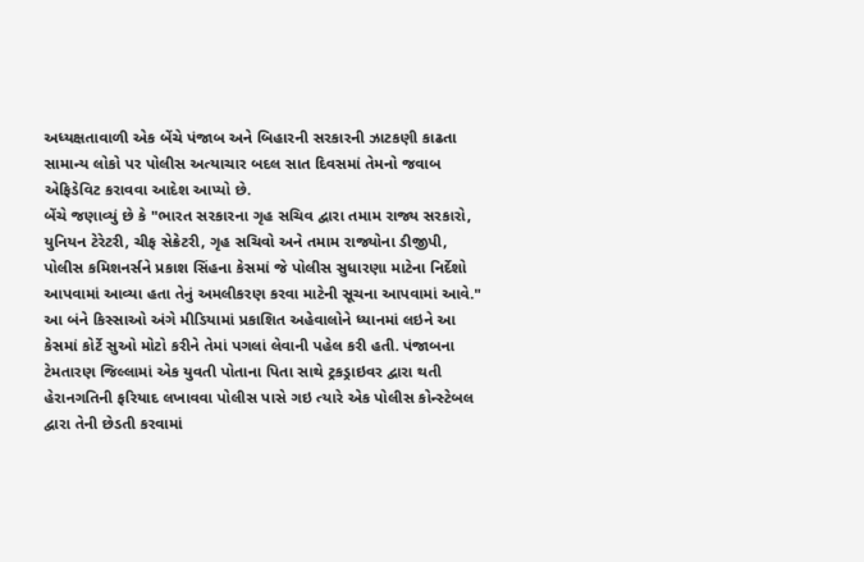અધ્યક્ષતાવાળી એક બેંચે પંજાબ અને બિહારની સરકારની ઝાટકણી કાઢતા સામાન્ય લોકો પર પોલીસ અત્યાચાર બદલ સાત દિવસમાં તેમનો જવાબ એફિડેવિટ કરાવવા આદેશ આપ્યો છે.
બેંચે જણાવ્યું છે કે "ભારત સરકારના ગૃહ સચિવ દ્વારા તમામ રાજ્ય સરકારો, યુનિયન ટેરેટરી, ચીફ સેક્રેટરી, ગૃહ સચિવો અને તમામ રાજ્યોના ડીજીપી, પોલીસ કમિશનર્સને પ્રકાશ સિંહના કેસમાં જે પોલીસ સુધારણા માટેના નિર્દેશો આપવામાં આવ્યા હતા તેનું અમલીકરણ કરવા માટેની સૂચના આપવામાં આવે."
આ બંને કિસ્સાઓ અંગે મીડિયામાં પ્રકાશિત અહેવાલોને ધ્યાનમાં લઇને આ કેસમાં કોર્ટે સુઓ મોટો કરીને તેમાં પગલાં લેવાની પહેલ કરી હતી. પંજાબના ટેમતારણ જિલ્લામાં એક યુવતી પોતાના પિતા સાથે ટ્રકડ્રાઇવર દ્વારા થતી હેરાનગતિની ફરિયાદ લખાવવા પોલીસ પાસે ગઇ ત્યારે એક પોલીસ કોન્સ્ટેબલ દ્વારા તેની છેડતી કરવામાં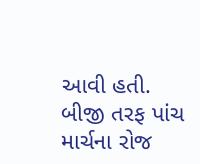આવી હતી.
બીજી તરફ પાંચ માર્ચના રોજ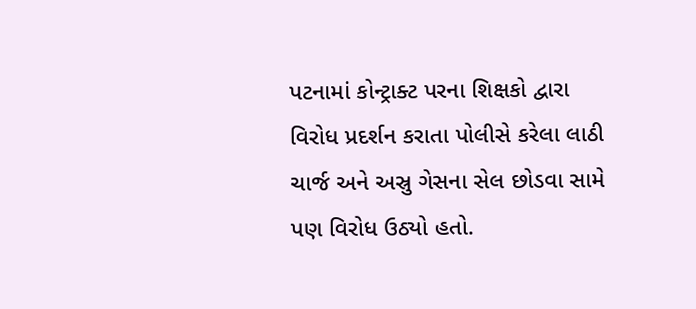પટનામાં કોન્ટ્રાક્ટ પરના શિક્ષકો દ્વારા વિરોધ પ્રદર્શન કરાતા પોલીસે કરેલા લાઠી ચાર્જ અને અસ્રુ ગેસના સેલ છોડવા સામે પણ વિરોધ ઉઠ્યો હતો.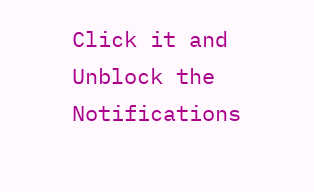Click it and Unblock the Notifications